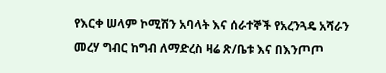የእርቀ ሠላም ኮሚሽን አባላት እና ሰራተኞች የአረንጓዴ አሻራን መረሃ ግብር ከግብ ለማድረስ ዛሬ ጽ/ቤቱ እና በእንጦጦ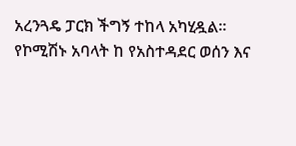አረንጓዴ ፓርክ ችግኝ ተከላ አካሂዷል፡፡
የኮሚሽኑ አባላት ከ የአስተዳደር ወሰን እና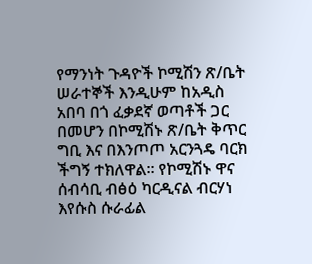የማንነት ጉዳዮች ኮሚሽን ጽ/ቤት ሠራተኞች እንዲሁም ከአዲስ አበባ በጎ ፈቃደኛ ወጣቶች ጋር በመሆን በኮሚሽኑ ጽ/ቤት ቅጥር ግቢ እና በእንጦጦ አርንጓዴ ባርክ ችግኝ ተክለዋል፡፡ የኮሚሽኑ ዋና ሰብሳቢ ብፅዕ ካርዲናል ብርሃነ እየሱስ ሱራፊል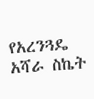የአረንጓዴ አሻራ ስኬት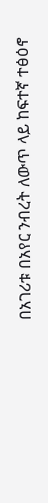በአገሪቱ በአየር ንብረት ለውጥ ላይ ከፍተኛ ተፅዕኖ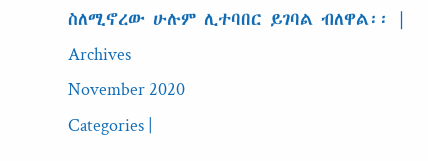ስለሚኖረው ሁሉም ሊተባበር ይገባል ብለዋል፡፡ |
Archives
November 2020
Categories |